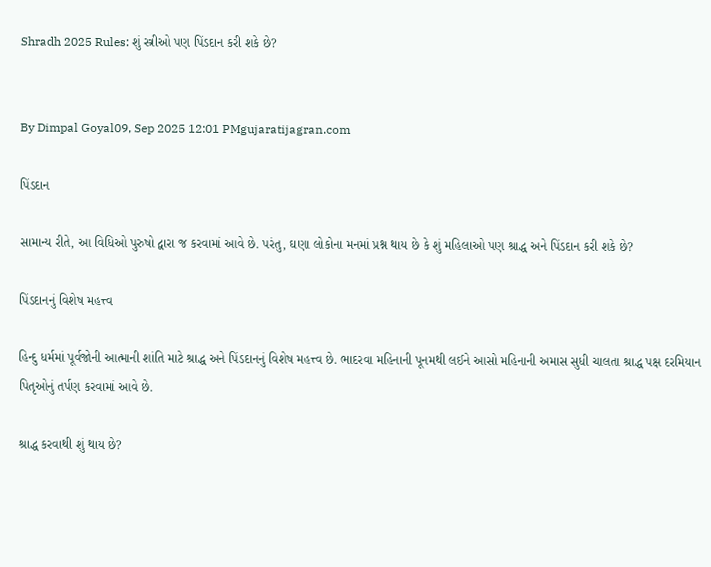Shradh 2025 Rules: શું સ્ત્રીઓ પણ પિંડદાન કરી શકે છે?


By Dimpal Goyal09, Sep 2025 12:01 PMgujaratijagran.com

પિંડદાન

સામાન્ય રીતે, આ વિધિઓ પુરુષો દ્વારા જ કરવામાં આવે છે. પરંતુ, ઘણા લોકોના મનમાં પ્રશ્ન થાય છે કે શું મહિલાઓ પણ શ્રાદ્ધ અને પિંડદાન કરી શકે છે?

પિંડદાનનું વિશેષ મહત્ત્વ

હિન્દુ ધર્મમાં પૂર્વજોની આત્માની શાંતિ માટે શ્રાદ્ધ અને પિંડદાનનું વિશેષ મહત્ત્વ છે. ભાદરવા મહિનાની પૂનમથી લઈને આસો મહિનાની અમાસ સુધી ચાલતા શ્રાદ્ધ પક્ષ દરમિયાન પિતૃઓનું તર્પણ કરવામાં આવે છે.

શ્રાદ્ધ કરવાથી શું થાય છે?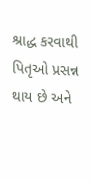શ્રાદ્ધ કરવાથી પિતૃઓ પ્રસન્ન થાય છે અને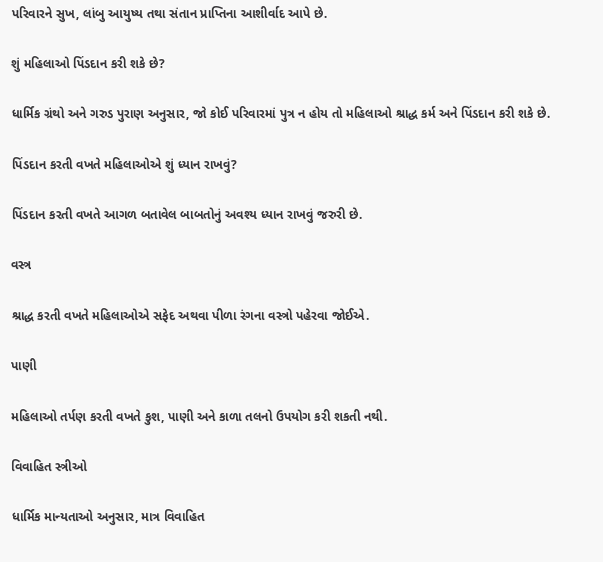પરિવારને સુખ, લાંબુ આયુષ્ય તથા સંતાન પ્રાપ્તિના આશીર્વાદ આપે છે.

શું મહિલાઓ પિંડદાન કરી શકે છે?

ધાર્મિક ગ્રંથો અને ગરુડ પુરાણ અનુસાર, જો કોઈ પરિવારમાં પુત્ર ન હોય તો મહિલાઓ શ્રાદ્ધ કર્મ અને પિંડદાન કરી શકે છે.

પિંડદાન કરતી વખતે મહિલાઓએ શું ધ્યાન રાખવું?

પિંડદાન કરતી વખતે આગળ બતાવેલ બાબતોનું અવશ્ય ધ્યાન રાખવું જરુરી છે.

વસ્ત્ર

શ્રાદ્ધ કરતી વખતે મહિલાઓએ સફેદ અથવા પીળા રંગના વસ્ત્રો પહેરવા જોઈએ.

પાણી

મહિલાઓ તર્પણ કરતી વખતે કુશ, પાણી અને કાળા તલનો ઉપયોગ કરી શકતી નથી.

વિવાહિત સ્ત્રીઓ

ધાર્મિક માન્યતાઓ અનુસાર, માત્ર વિવાહિત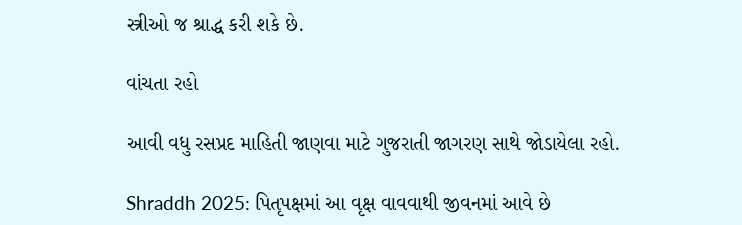સ્ત્રીઓ જ શ્રાદ્ધ કરી શકે છે.

વાંચતા રહો

આવી વધુ રસપ્રદ માહિતી જાણવા માટે ગુજરાતી જાગરણ સાથે જોડાયેલા રહો.

Shraddh 2025: પિતૃપક્ષમાં આ વૃક્ષ વાવવાથી જીવનમાં આવે છે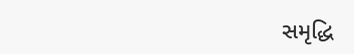સમૃદ્ધિ